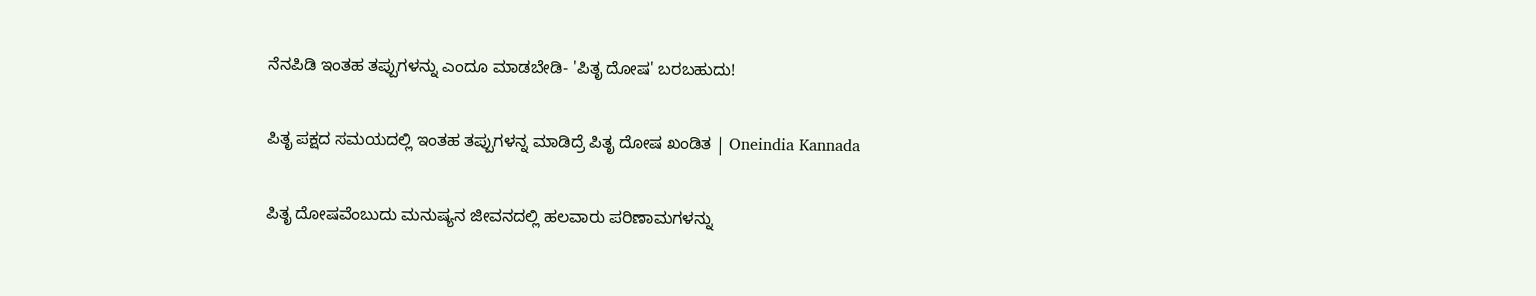ನೆನಪಿಡಿ ಇಂತಹ ತಪ್ಪುಗಳನ್ನು ಎಂದೂ ಮಾಡಬೇಡಿ- 'ಪಿತೃ ದೋಷ' ಬರಬಹುದು!

ಪಿತೃ ಪಕ್ಷದ ಸಮಯದಲ್ಲಿ ಇಂತಹ ತಪ್ಪುಗಳನ್ನ ಮಾಡಿದ್ರೆ ಪಿತೃ ದೋಷ ಖಂಡಿತ | Oneindia Kannada

ಪಿತೃ ದೋಷವೆಂಬುದು ಮನುಷ್ಯನ ಜೀವನದಲ್ಲಿ ಹಲವಾರು ಪರಿಣಾಮಗಳನ್ನು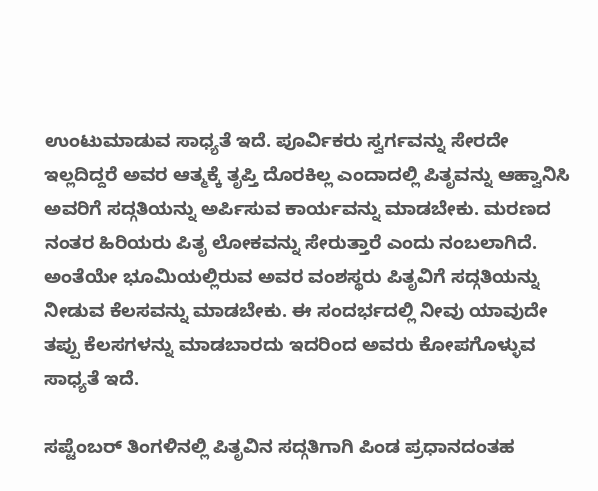ಉಂಟುಮಾಡುವ ಸಾಧ್ಯತೆ ಇದೆ. ಪೂರ್ವಿಕರು ಸ್ವರ್ಗವನ್ನು ಸೇರದೇ ಇಲ್ಲದಿದ್ದರೆ ಅವರ ಆತ್ಮಕ್ಕೆ ತೃಪ್ತಿ ದೊರಕಿಲ್ಲ ಎಂದಾದಲ್ಲಿ ಪಿತೃವನ್ನು ಆಹ್ವಾನಿಸಿ ಅವರಿಗೆ ಸದ್ಗತಿಯನ್ನು ಅರ್ಪಿಸುವ ಕಾರ್ಯವನ್ನು ಮಾಡಬೇಕು. ಮರಣದ ನಂತರ ಹಿರಿಯರು ಪಿತೃ ಲೋಕವನ್ನು ಸೇರುತ್ತಾರೆ ಎಂದು ನಂಬಲಾಗಿದೆ. ಅಂತೆಯೇ ಭೂಮಿಯಲ್ಲಿರುವ ಅವರ ವಂಶಸ್ಥರು ಪಿತೃವಿಗೆ ಸದ್ಗತಿಯನ್ನು ನೀಡುವ ಕೆಲಸವನ್ನು ಮಾಡಬೇಕು. ಈ ಸಂದರ್ಭದಲ್ಲಿ ನೀವು ಯಾವುದೇ ತಪ್ಪು ಕೆಲಸಗಳನ್ನು ಮಾಡಬಾರದು ಇದರಿಂದ ಅವರು ಕೋಪಗೊಳ್ಳುವ ಸಾಧ್ಯತೆ ಇದೆ.

ಸಪ್ಟೆಂಬರ್ ತಿಂಗಳಿನಲ್ಲಿ ಪಿತೃವಿನ ಸದ್ಗತಿಗಾಗಿ ಪಿಂಡ ಪ್ರಧಾನದಂತಹ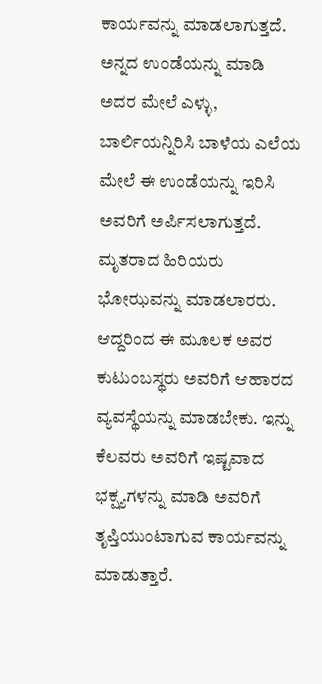ಕಾರ್ಯವನ್ನು ಮಾಡಲಾಗುತ್ತದೆ. ಅನ್ನದ ಉಂಡೆಯನ್ನು ಮಾಡಿ ಅದರ ಮೇಲೆ ಎಳ್ಳು, ಬಾರ್ಲಿಯನ್ನಿರಿಸಿ ಬಾಳೆಯ ಎಲೆಯ ಮೇಲೆ ಈ ಉಂಡೆಯನ್ನು ಇರಿಸಿ ಅವರಿಗೆ ಅರ್ಪಿಸಲಾಗುತ್ತದೆ. ಮೃತರಾದ ಹಿರಿಯರು ಭೋಝವನ್ನು ಮಾಡಲಾರರು. ಆದ್ದರಿಂದ ಈ ಮೂಲಕ ಅವರ ಕುಟುಂಬಸ್ಥರು ಅವರಿಗೆ ಆಹಾರದ ವ್ಯವಸ್ಥೆಯನ್ನು ಮಾಡಬೇಕು. ಇನ್ನು ಕೆಲವರು ಅವರಿಗೆ ಇಷ್ಟವಾದ ಭಕ್ಷ್ಯಗಳನ್ನು ಮಾಡಿ ಅವರಿಗೆ ತೃಪ್ತಿಯುಂಟಾಗುವ ಕಾರ್ಯವನ್ನು ಮಾಡುತ್ತಾರೆ.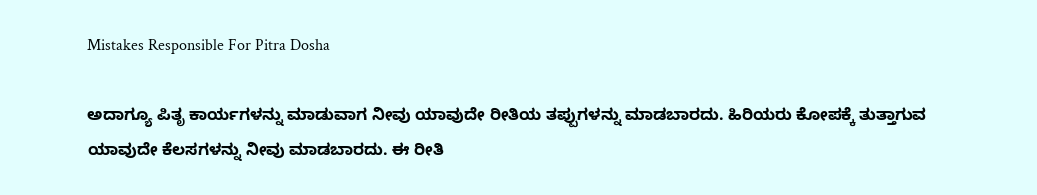Mistakes Responsible For Pitra Dosha

ಅದಾಗ್ಯೂ ಪಿತೃ ಕಾರ್ಯಗಳನ್ನು ಮಾಡುವಾಗ ನೀವು ಯಾವುದೇ ರೀತಿಯ ತಪ್ಪುಗಳನ್ನು ಮಾಡಬಾರದು. ಹಿರಿಯರು ಕೋಪಕ್ಕೆ ತುತ್ತಾಗುವ ಯಾವುದೇ ಕೆಲಸಗಳನ್ನು ನೀವು ಮಾಡಬಾರದು. ಈ ರೀತಿ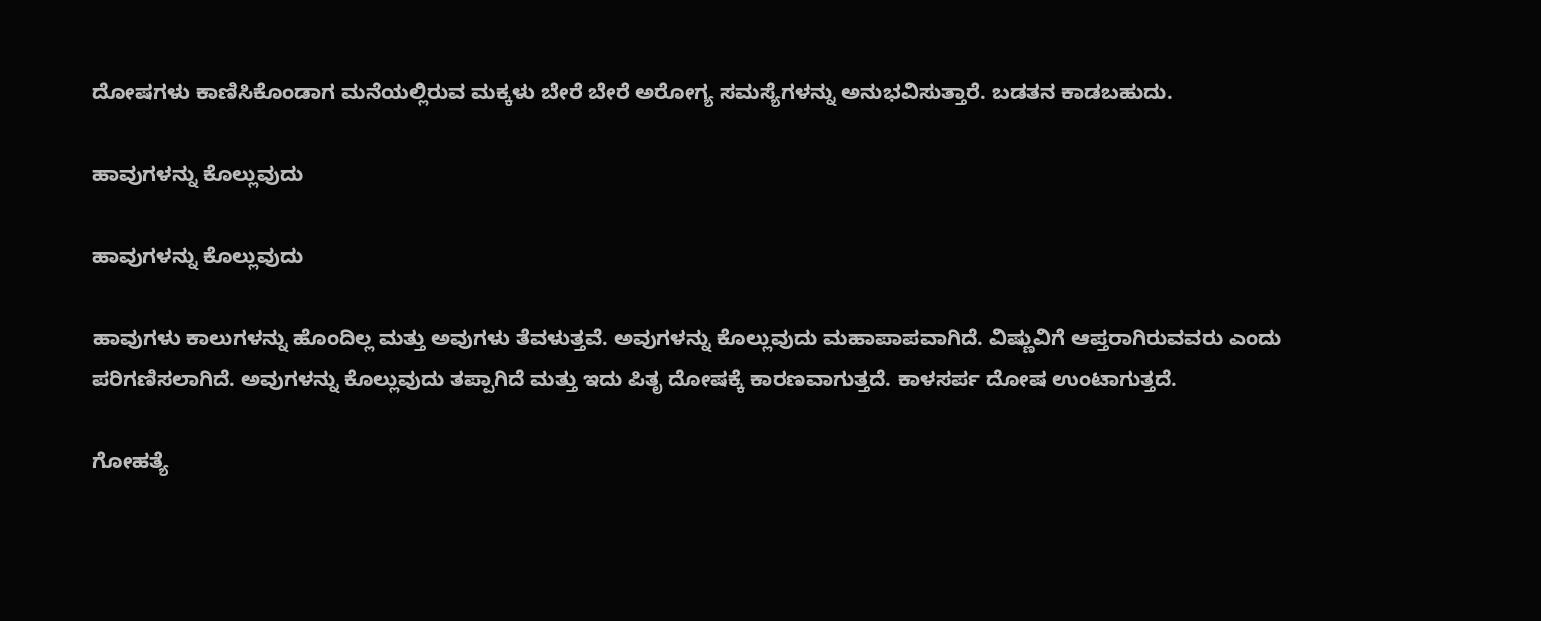ದೋಷಗಳು ಕಾಣಿಸಿಕೊಂಡಾಗ ಮನೆಯಲ್ಲಿರುವ ಮಕ್ಕಳು ಬೇರೆ ಬೇರೆ ಅರೋಗ್ಯ ಸಮಸ್ಯೆಗಳನ್ನು ಅನುಭವಿಸುತ್ತಾರೆ. ಬಡತನ ಕಾಡಬಹುದು.

ಹಾವುಗಳನ್ನು ಕೊಲ್ಲುವುದು

ಹಾವುಗಳನ್ನು ಕೊಲ್ಲುವುದು

ಹಾವುಗಳು ಕಾಲುಗಳನ್ನು ಹೊಂದಿಲ್ಲ ಮತ್ತು ಅವುಗಳು ತೆವಳುತ್ತವೆ. ಅವುಗಳನ್ನು ಕೊಲ್ಲುವುದು ಮಹಾಪಾಪವಾಗಿದೆ. ವಿಷ್ಣುವಿಗೆ ಆಪ್ತರಾಗಿರುವವರು ಎಂದು ಪರಿಗಣಿಸಲಾಗಿದೆ. ಅವುಗಳನ್ನು ಕೊಲ್ಲುವುದು ತಪ್ಪಾಗಿದೆ ಮತ್ತು ಇದು ಪಿತೃ ದೋಷಕ್ಕೆ ಕಾರಣವಾಗುತ್ತದೆ. ಕಾಳಸರ್ಪ ದೋಷ ಉಂಟಾಗುತ್ತದೆ.

ಗೋಹತ್ಯೆ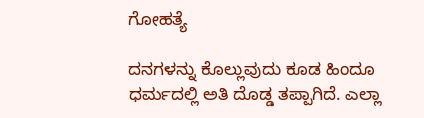ಗೋಹತ್ಯೆ

ದನಗಳನ್ನು ಕೊಲ್ಲುವುದು ಕೂಡ ಹಿಂದೂ ಧರ್ಮದಲ್ಲಿ ಅತಿ ದೊಡ್ಡ ತಪ್ಪಾಗಿದೆ. ಎಲ್ಲಾ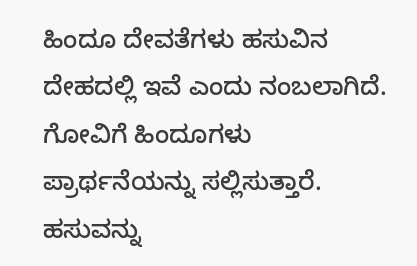ಹಿಂದೂ ದೇವತೆಗಳು ಹಸುವಿನ ದೇಹದಲ್ಲಿ ಇವೆ ಎಂದು ನಂಬಲಾಗಿದೆ. ಗೋವಿಗೆ ಹಿಂದೂಗಳು ಪ್ರಾರ್ಥನೆಯನ್ನು ಸಲ್ಲಿಸುತ್ತಾರೆ. ಹಸುವನ್ನು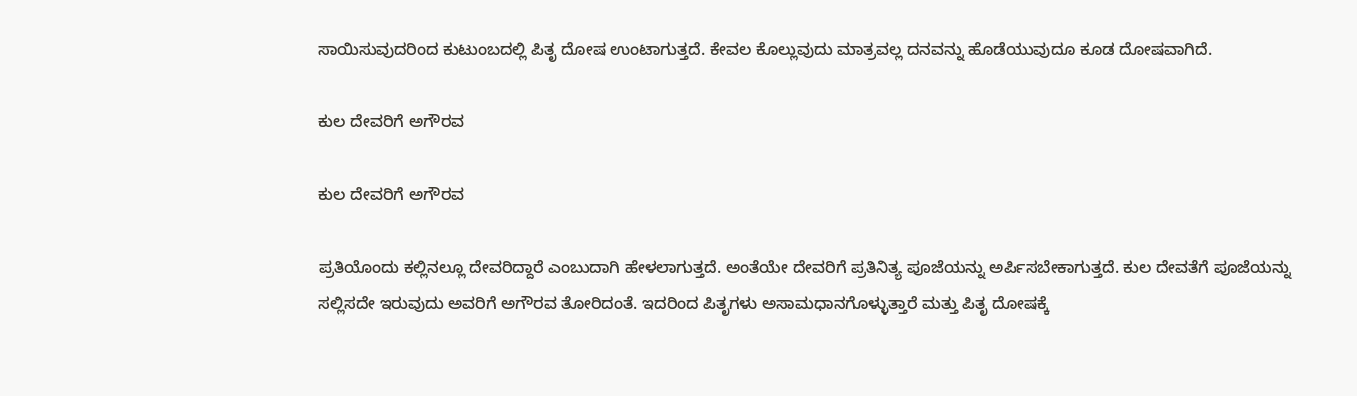ಸಾಯಿಸುವುದರಿಂದ ಕುಟುಂಬದಲ್ಲಿ ಪಿತೃ ದೋಷ ಉಂಟಾಗುತ್ತದೆ. ಕೇವಲ ಕೊಲ್ಲುವುದು ಮಾತ್ರವಲ್ಲ ದನವನ್ನು ಹೊಡೆಯುವುದೂ ಕೂಡ ದೋಷವಾಗಿದೆ.

ಕುಲ ದೇವರಿಗೆ ಅಗೌರವ

ಕುಲ ದೇವರಿಗೆ ಅಗೌರವ

ಪ್ರತಿಯೊಂದು ಕಲ್ಲಿನಲ್ಲೂ ದೇವರಿದ್ದಾರೆ ಎಂಬುದಾಗಿ ಹೇಳಲಾಗುತ್ತದೆ. ಅಂತೆಯೇ ದೇವರಿಗೆ ಪ್ರತಿನಿತ್ಯ ಪೂಜೆಯನ್ನು ಅರ್ಪಿಸಬೇಕಾಗುತ್ತದೆ. ಕುಲ ದೇವತೆಗೆ ಪೂಜೆಯನ್ನು ಸಲ್ಲಿಸದೇ ಇರುವುದು ಅವರಿಗೆ ಅಗೌರವ ತೋರಿದಂತೆ. ಇದರಿಂದ ಪಿತೃಗಳು ಅಸಾಮಧಾನಗೊಳ್ಳುತ್ತಾರೆ ಮತ್ತು ಪಿತೃ ದೋಷಕ್ಕೆ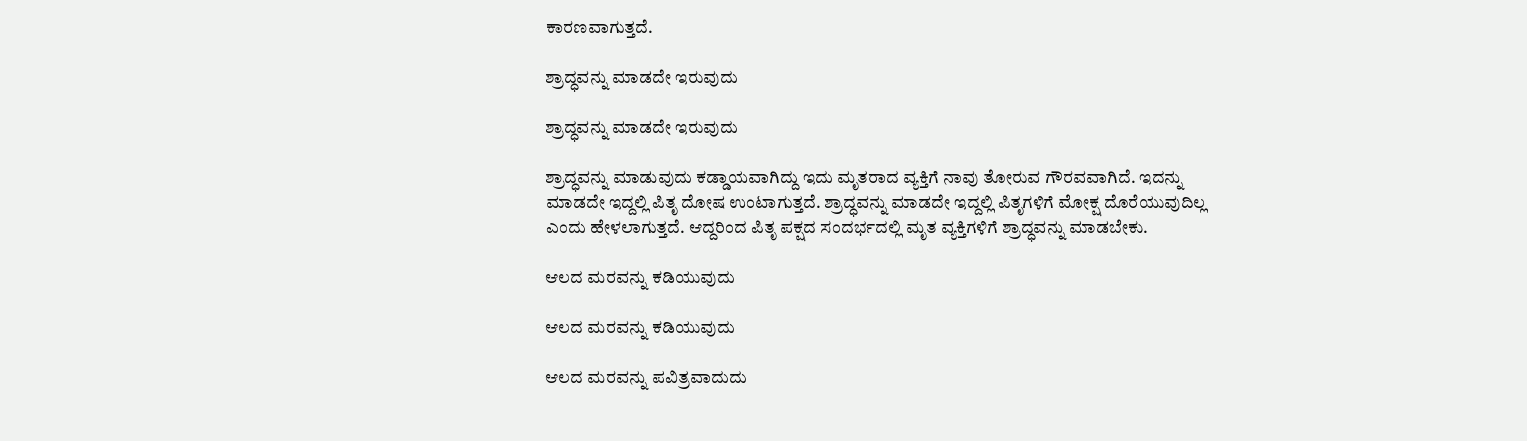ಕಾರಣವಾಗುತ್ತದೆ.

ಶ್ರಾದ್ಧವನ್ನು ಮಾಡದೇ ಇರುವುದು

ಶ್ರಾದ್ಧವನ್ನು ಮಾಡದೇ ಇರುವುದು

ಶ್ರಾದ್ಧವನ್ನು ಮಾಡುವುದು ಕಡ್ಡಾಯವಾಗಿದ್ದು ಇದು ಮೃತರಾದ ವ್ಯಕ್ತಿಗೆ ನಾವು ತೋರುವ ಗೌರವವಾಗಿದೆ. ಇದನ್ನು ಮಾಡದೇ ಇದ್ದಲ್ಲಿ ಪಿತೃ ದೋಷ ಉಂಟಾಗುತ್ತದೆ. ಶ್ರಾದ್ಧವನ್ನು ಮಾಡದೇ ಇದ್ದಲ್ಲಿ ಪಿತೃಗಳಿಗೆ ಮೋಕ್ಷ ದೊರೆಯುವುದಿಲ್ಲ ಎಂದು ಹೇಳಲಾಗುತ್ತದೆ. ಆದ್ದರಿಂದ ಪಿತೃ ಪಕ್ಷದ ಸಂದರ್ಭದಲ್ಲಿ ಮೃತ ವ್ಯಕ್ತಿಗಳಿಗೆ ಶ್ರಾದ್ಧವನ್ನು ಮಾಡಬೇಕು.

ಆಲದ ಮರವನ್ನು ಕಡಿಯುವುದು

ಆಲದ ಮರವನ್ನು ಕಡಿಯುವುದು

ಆಲದ ಮರವನ್ನು ಪವಿತ್ರವಾದುದು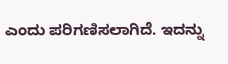ಎಂದು ಪರಿಗಣಿಸಲಾಗಿದೆ. ಇದನ್ನು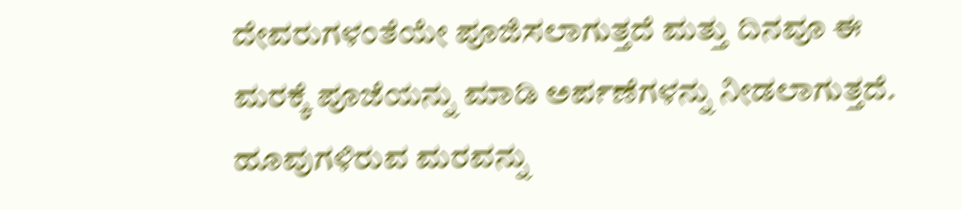ದೇವರುಗಳಂತೆಯೇ ಪೂಜಿಸಲಾಗುತ್ತದೆ ಮತ್ತು ದಿನವೂ ಈ ಮರಕ್ಕೆ ಪೂಜೆಯನ್ನು ಮಾಡಿ ಅರ್ಪಣೆಗಳನ್ನು ನೀಡಲಾಗುತ್ತದೆ. ಹೂವುಗಳಿರುವ ಮರವನ್ನು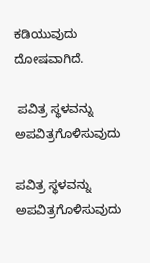ಕಡಿಯುವುದು ದೋಷವಾಗಿದೆ.

 ಪವಿತ್ರ ಸ್ಥಳವನ್ನು ಅಪವಿತ್ರಗೊಳಿಸುವುದು

ಪವಿತ್ರ ಸ್ಥಳವನ್ನು ಅಪವಿತ್ರಗೊಳಿಸುವುದು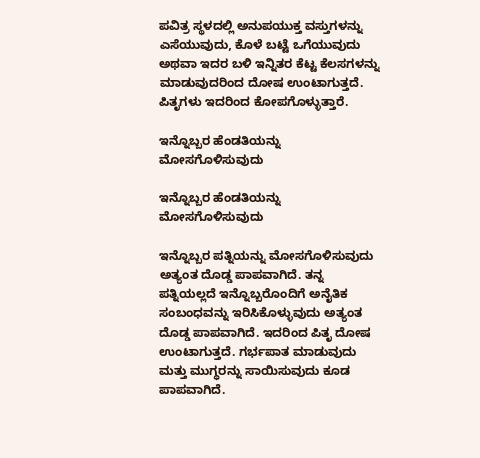ಪವಿತ್ರ ಸ್ಥಳದಲ್ಲಿ ಅನುಪಯುಕ್ತ ವಸ್ತುಗಳನ್ನು ಎಸೆಯುವುದು, ಕೊಳೆ ಬಟ್ಟೆ ಒಗೆಯುವುದು ಅಥವಾ ಇದರ ಬಳಿ ಇನ್ನಿತರ ಕೆಟ್ಟ ಕೆಲಸಗಳನ್ನು ಮಾಡುವುದರಿಂದ ದೋಷ ಉಂಟಾಗುತ್ತದೆ. ಪಿತೃಗಳು ಇದರಿಂದ ಕೋಪಗೊಳ್ಳುತ್ತಾರೆ.

ಇನ್ನೊಬ್ಬರ ಹೆಂಡತಿಯನ್ನು ಮೋಸಗೊಳಿಸುವುದು

ಇನ್ನೊಬ್ಬರ ಹೆಂಡತಿಯನ್ನು ಮೋಸಗೊಳಿಸುವುದು

ಇನ್ನೊಬ್ಬರ ಪತ್ನಿಯನ್ನು ಮೋಸಗೊಳಿಸುವುದು ಅತ್ಯಂತ ದೊಡ್ಡ ಪಾಪವಾಗಿದೆ. ತನ್ನ ಪತ್ನಿಯಲ್ಲದೆ ಇನ್ನೊಬ್ಬರೊಂದಿಗೆ ಅನೈತಿಕ ಸಂಬಂಧವನ್ನು ಇರಿಸಿಕೊಳ್ಳುವುದು ಅತ್ಯಂತ ದೊಡ್ಡ ಪಾಪವಾಗಿದೆ. ಇದರಿಂದ ಪಿತೃ ದೋಷ ಉಂಟಾಗುತ್ತದೆ. ಗರ್ಭಪಾತ ಮಾಡುವುದು ಮತ್ತು ಮುಗ್ಧರನ್ನು ಸಾಯಿಸುವುದು ಕೂಡ ಪಾಪವಾಗಿದೆ.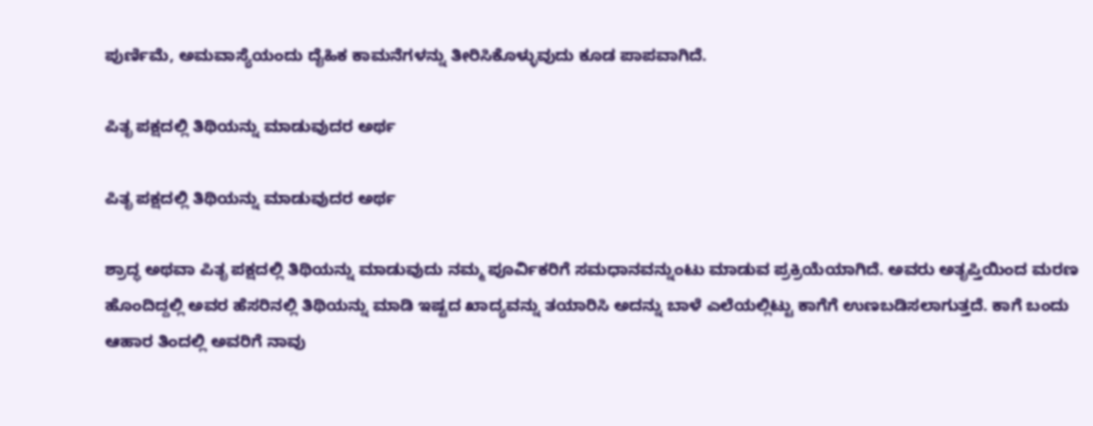ಪುರ್ಣಿಮೆ, ಅಮವಾಸ್ಯೆಯಂದು ದೈಹಿಕ ಕಾಮನೆಗಳನ್ನು ತೀರಿಸಿಕೊಳ್ಳುವುದು ಕೂಡ ಪಾಪವಾಗಿದೆ.

ಪಿತೃ ಪಕ್ಷದಲ್ಲಿ ತಿಥಿಯನ್ನು ಮಾಡುವುದರ ಅರ್ಥ

ಪಿತೃ ಪಕ್ಷದಲ್ಲಿ ತಿಥಿಯನ್ನು ಮಾಡುವುದರ ಅರ್ಥ

ಶ್ರಾದ್ಧ ಅಥವಾ ಪಿತೃ ಪಕ್ಷದಲ್ಲಿ ತಿಥಿಯನ್ನು ಮಾಡುವುದು ನಮ್ಮ ಪೂರ್ವಿಕರಿಗೆ ಸಮಧಾನವನ್ನುಂಟು ಮಾಡುವ ಪ್ರಕ್ರಿಯೆಯಾಗಿದೆ. ಅವರು ಅತೃಪ್ತಿಯಿಂದ ಮರಣ ಹೊಂದಿದ್ದಲ್ಲಿ ಅವರ ಹೆಸರಿನಲ್ಲಿ ತಿಥಿಯನ್ನು ಮಾಡಿ ಇಷ್ಟದ ಖಾದ್ಯವನ್ನು ತಯಾರಿಸಿ ಅದನ್ನು ಬಾಳೆ ಎಲೆಯಲ್ಲಿಟ್ಟು ಕಾಗೆಗೆ ಉಣಬಡಿಸಲಾಗುತ್ತದೆ. ಕಾಗೆ ಬಂದು ಆಹಾರ ತಿಂದಲ್ಲಿ ಅವರಿಗೆ ನಾವು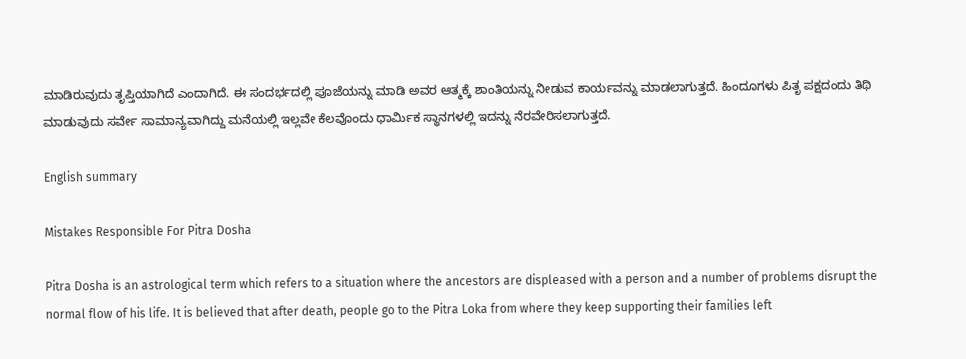ಮಾಡಿರುವುದು ತೃಪ್ತಿಯಾಗಿದೆ ಎಂದಾಗಿದೆ. ಈ ಸಂದರ್ಭದಲ್ಲಿ ಪೂಜೆಯನ್ನು ಮಾಡಿ ಅವರ ಆತ್ಮಕ್ಕೆ ಶಾಂತಿಯನ್ನು ನೀಡುವ ಕಾರ್ಯವನ್ನು ಮಾಡಲಾಗುತ್ತದೆ. ಹಿಂದೂಗಳು ಪಿತೃ ಪಕ್ಷದಂದು ತಿಥಿ ಮಾಡುವುದು ಸರ್ವೇ ಸಾಮಾನ್ಯವಾಗಿದ್ದು ಮನೆಯಲ್ಲಿ ಇಲ್ಲವೇ ಕೆಲವೊಂದು ಧಾರ್ಮಿಕ ಸ್ಥಾನಗಳಲ್ಲಿ ಇದನ್ನು ನೆರವೇರಿಸಲಾಗುತ್ತದೆ.

English summary

Mistakes Responsible For Pitra Dosha

Pitra Dosha is an astrological term which refers to a situation where the ancestors are displeased with a person and a number of problems disrupt the normal flow of his life. It is believed that after death, people go to the Pitra Loka from where they keep supporting their families left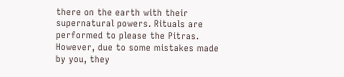there on the earth with their supernatural powers. Rituals are performed to please the Pitras. However, due to some mistakes made by you, they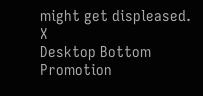might get displeased.
X
Desktop Bottom Promotion